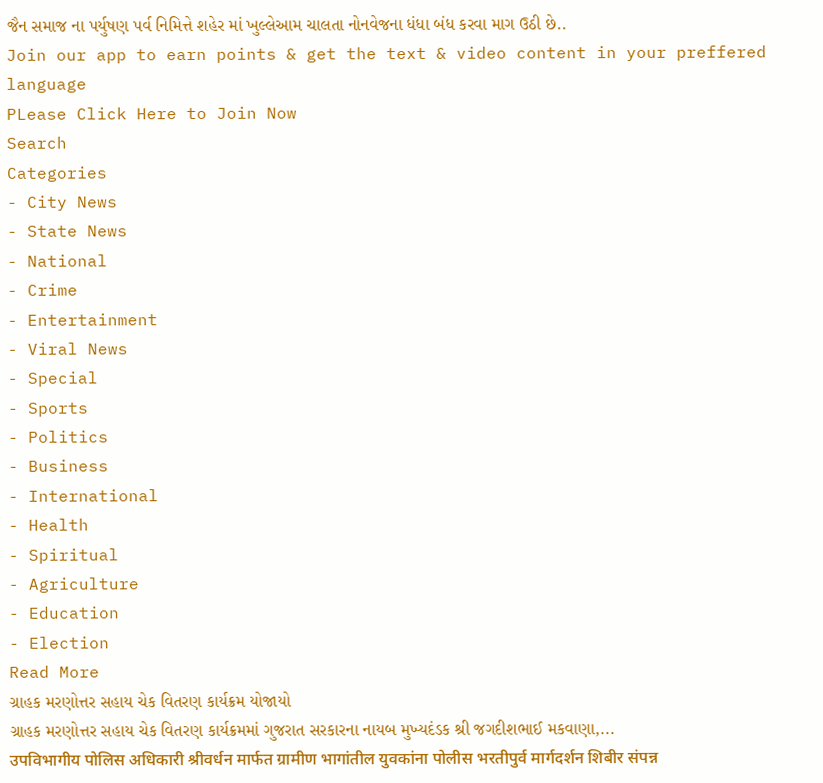જૈન સમાજ ના પર્યુષણ પર્વ નિમિત્તે શહેર માં ખુલ્લેઆમ ચાલતા નોનવેજના ધંધા બંધ કરવા માગ ઉઠી છે..
Join our app to earn points & get the text & video content in your preffered language
PLease Click Here to Join Now
Search
Categories
- City News
- State News
- National
- Crime
- Entertainment
- Viral News
- Special
- Sports
- Politics
- Business
- International
- Health
- Spiritual
- Agriculture
- Education
- Election
Read More
ગ્રાહક મરણોત્તર સહાય ચેક વિતરણ કાર્યક્રમ યોજાયો
ગ્રાહક મરણોત્તર સહાય ચેક વિતરણ કાર્યક્રમમાં ગુજરાત સરકારના નાયબ મુખ્યદંડક શ્રી જગદીશભાઈ મકવાણા,...
उपविभागीय पोलिस अधिकारी श्रीवर्धन मार्फत ग्रामीण भागांतील युवकांना पोलीस भरतीपुर्व मार्गदर्शन शिबीर संपन्न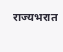राज्यभरात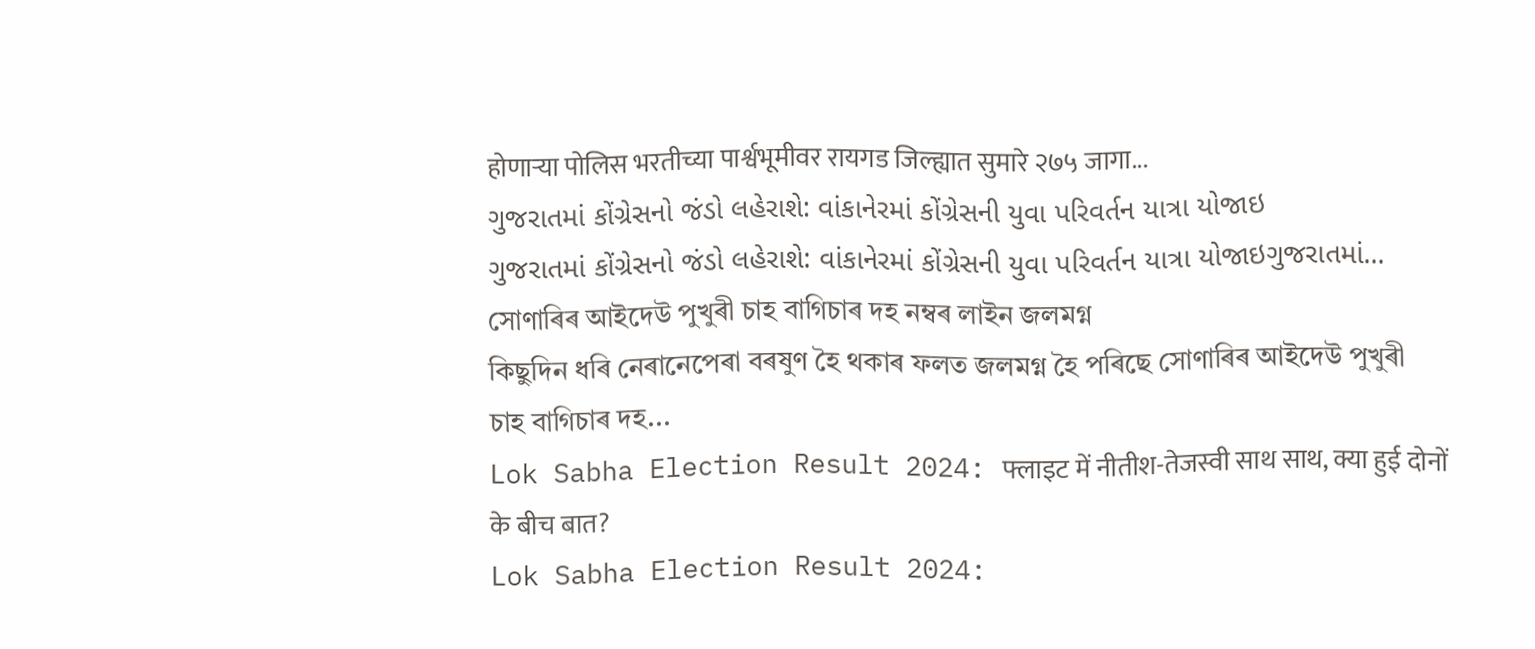होणाऱ्या पोलिस भरतीच्या पार्श्वभूमीवर रायगड जिल्ह्यात सुमारे २७५ जागा...
ગુજરાતમાં કોંગ્રેસનો જંડો લહેરાશે: વાંકાનેરમાં કોંગ્રેસની યુવા પરિવર્તન યાત્રા યોજાઇ
ગુજરાતમાં કોંગ્રેસનો જંડો લહેરાશે: વાંકાનેરમાં કોંગ્રેસની યુવા પરિવર્તન યાત્રા યોજાઇગુજરાતમાં...
সোণাৰিৰ আইদেউ পুখুৰী চাহ বাগিচাৰ দহ নম্বৰ লাইন জলমগ্ন
কিছুদিন ধৰি নেৰানেপেৰা বৰষুণ হৈ থকাৰ ফলত জলমগ্ন হৈ পৰিছে সোণাৰিৰ আইদেউ পুখুৰী চাহ বাগিচাৰ দহ...
Lok Sabha Election Result 2024: फ्लाइट में नीतीश-तेजस्वी साथ साथ, क्या हुई दोनों के बीच बात?
Lok Sabha Election Result 2024: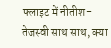फ्लाइट में नीतीश-तेजस्वी साथ साथ, क्या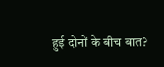हुई दोनों के बीच बात?